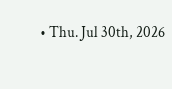• Thu. Jul 30th, 2026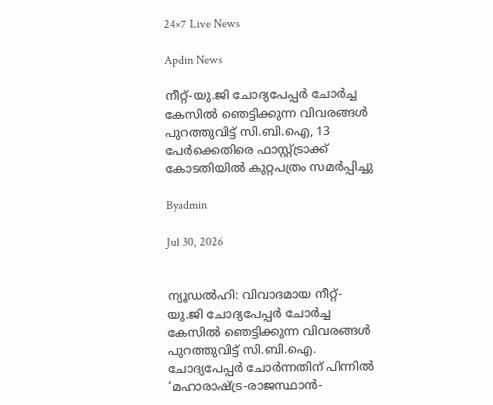24×7 Live News

Apdin News

നീറ്റ്-യു.ജി ചോദ്യപേപ്പർ ചോർച്ച കേസിൽ ഞെട്ടിക്കുന്ന വിവരങ്ങൾ പുറത്തുവിട്ട് സി.ബി.ഐ, 13 പേർക്കെതിരെ ഫാസ്റ്റ്ട്രാക്ക് കോടതിയിൽ കുറ്റപത്രം സമർപ്പിച്ചു

Byadmin

Jul 30, 2026


ന്യൂഡൽഹി: വിവാദമായ നീറ്റ്-യു.ജി ചോദ്യപേപ്പർ ചോർച്ച കേസിൽ ഞെട്ടിക്കുന്ന വിവരങ്ങൾ പുറത്തുവിട്ട് സി.ബി.ഐ. ചോദ്യപേപ്പർ ചോർന്നതിന് പിന്നിൽ ‘മഹാരാഷ്‌ട്ര-രാജസ്ഥാൻ-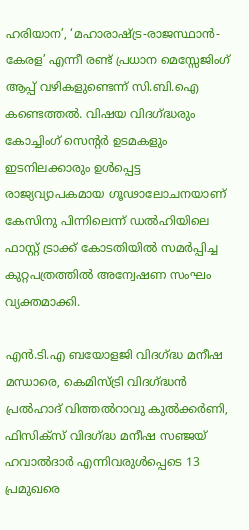ഹരിയാന’, ‘മഹാരാഷ്‌ട്ര-രാജസ്ഥാൻ-കേരള’ എന്നീ രണ്ട് പ്രധാന മെസ്സേജിംഗ് ആപ്പ് വഴികളുണ്ടെന്ന് സി.ബി.ഐ കണ്ടെത്തൽ. വിഷയ വിദഗ്‌ദ്ധരും കോച്ചിംഗ് സെന്റർ ഉടമകളും ഇടനിലക്കാരും ഉൾപ്പെട്ട രാജ്യവ്യാപകമായ ഗൂഢാലോചനയാണ് കേസിനു പിന്നിലെന്ന് ഡൽഹിയിലെ ഫാസ്റ്റ് ട്രാക്ക് കോടതിയിൽ സമർപ്പിച്ച കുറ്റപത്രത്തിൽ അന്വേഷണ സംഘം വ്യക്തമാക്കി.

എൻ.ടി.എ ബയോളജി വിദഗ്‌ദ്ധ മനീഷ മന്ധാരെ, കെമിസ്ട്രി വിദഗ്‌ദ്ധൻ പ്രൽഹാദ് വിത്തൽറാവു കുൽക്കർണി, ഫിസിക്സ് വിദഗ്‌ദ്ധ മനീഷ സഞ്ജയ് ഹവാൽദാർ എന്നിവരുൾപ്പെടെ 13 പ്രമുഖരെ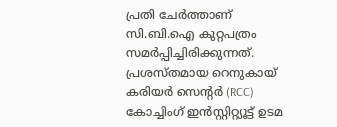പ്രതി ചേർത്താണ് സി.ബി.ഐ കുറ്റപത്രം സമർപ്പിച്ചിരിക്കുന്നത്. പ്രശസ്തമായ റെനുകായ് കരിയർ സെന്റർ (RCC) കോച്ചിംഗ് ഇൻസ്റ്റിറ്റ്യൂട്ട് ഉടമ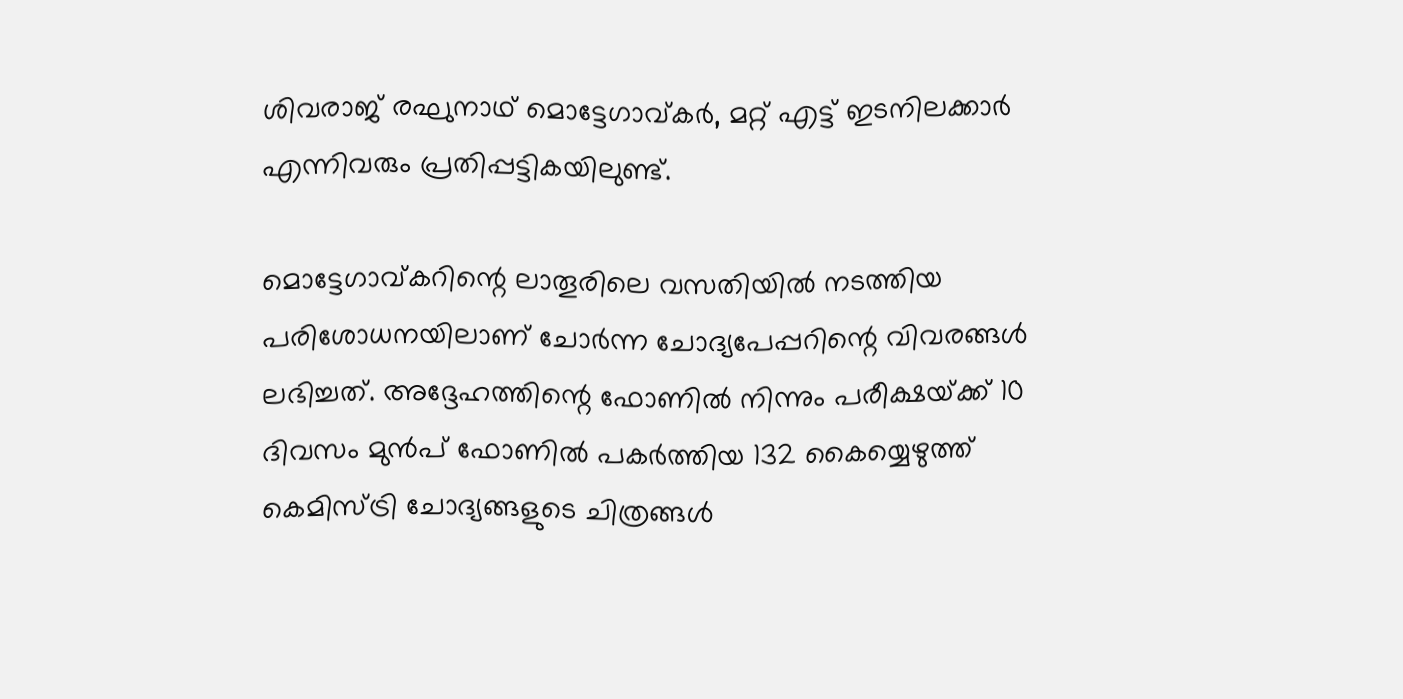ശിവരാജ് രഘുനാഥ് മൊട്ടേഗാവ്കർ, മറ്റ് എട്ട് ഇടനിലക്കാർ എന്നിവരും പ്രതിപ്പട്ടികയിലുണ്ട്.

മൊട്ടേഗാവ്കറിന്റെ ലാതൂരിലെ വസതിയിൽ നടത്തിയ പരിശോധനയിലാണ് ചോർന്ന ചോദ്യപേപ്പറിന്റെ വിവരങ്ങൾ ലഭിച്ചത്. അദ്ദേഹത്തിന്റെ ഫോണിൽ നിന്നും പരീക്ഷയ്‌ക്ക് 10 ദിവസം മുൻപ് ഫോണിൽ പകർത്തിയ 132 കൈയ്യെഴുത്ത് കെമിസ്ട്രി ചോദ്യങ്ങളുടെ ചിത്രങ്ങൾ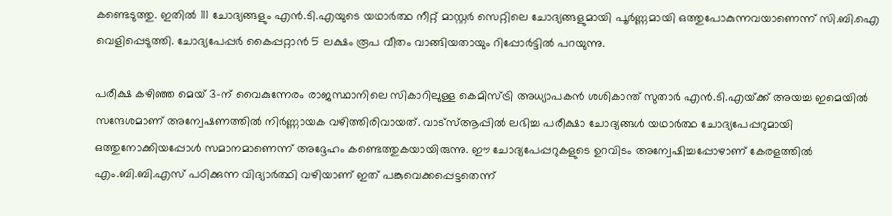കണ്ടെടുത്തു. ഇതിൽ 111 ചോദ്യങ്ങളും എൻ.ടി.എയുടെ യഥാർത്ഥ നീറ്റ് മാസ്റ്റർ സെറ്റിലെ ചോദ്യങ്ങളുമായി പൂർണ്ണമായി ഒത്തുപോകുന്നവയാണെന്ന് സി.ബി.ഐ വെളിപ്പെടുത്തി. ചോദ്യപേപ്പർ കൈപ്പറ്റാൻ 5 ലക്ഷം രൂപ വീതം വാങ്ങിയതായും റിപ്പോർട്ടിൽ പറയുന്നു.

പരീക്ഷ കഴിഞ്ഞ മെയ് 3-ന് വൈകുന്നേരം രാജസ്ഥാനിലെ സികാറിലുള്ള കെമിസ്ട്രി അധ്യാപകൻ ശശികാന്ത് സുതാർ എൻ.ടി.എയ്‌ക്ക് അയച്ച ഇമെയിൽ സന്ദേശമാണ് അന്വേഷണത്തിൽ നിർണ്ണായക വഴിത്തിരിവായത്. വാട്‌സ്ആപ്പിൽ ലഭിച്ച പരീക്ഷാ ചോദ്യങ്ങൾ യഥാർത്ഥ ചോദ്യപേപ്പറുമായി ഒത്തുനോക്കിയപ്പോൾ സമാനമാണെന്ന് അദ്ദേഹം കണ്ടെത്തുകയായിരുന്നു. ഈ ചോദ്യപേപ്പറുകളുടെ ഉറവിടം അന്വേഷിച്ചപ്പോഴാണ് കേരളത്തിൽ എം.ബി.ബി.എസ് പഠിക്കുന്ന വിദ്യാർത്ഥി വഴിയാണ് ഇത് പങ്കുവെക്കപ്പെട്ടതെന്ന്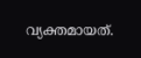വ്യക്തമായത്.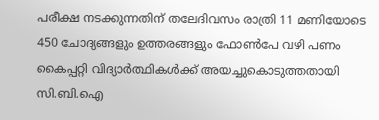പരീക്ഷ നടക്കുന്നതിന് തലേദിവസം രാത്രി 11 മണിയോടെ 450 ചോദ്യങ്ങളും ഉത്തരങ്ങളും ഫോൺപേ വഴി പണം കൈപ്പറ്റി വിദ്യാർത്ഥികൾക്ക് അയച്ചുകൊടുത്തതായി സി.ബി.ഐ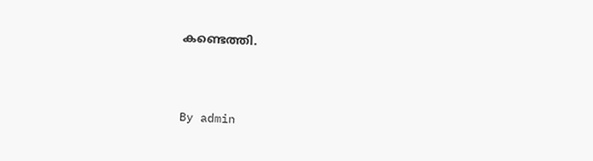കണ്ടെത്തി.



By admin